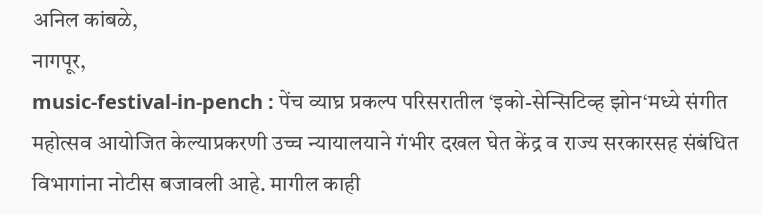अनिल कांबळे,
नागपूर,
music-festival-in-pench : पेंच व्याघ्र प्रकल्प परिसरातील ‘इको-सेन्सिटिव्ह झोन‘मध्ये संगीत महोत्सव आयोजित केल्याप्रकरणी उच्च न्यायालयाने गंभीर दखल घेत केंद्र व राज्य सरकारसह संबंधित विभागांना नोटीस बजावली आहे. मागील काही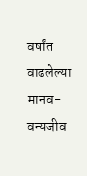वर्षांत वाढलेल्या मानव-वन्यजीव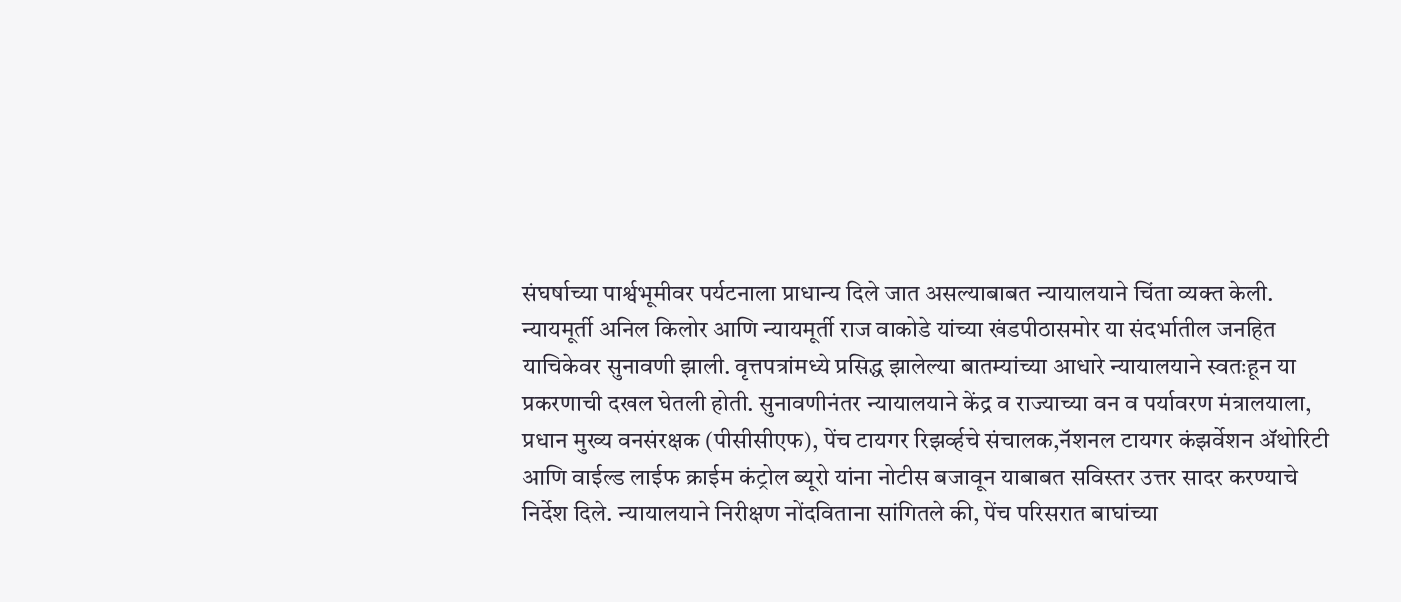संघर्षाच्या पार्श्वभूमीवर पर्यटनाला प्राधान्य दिले जात असल्याबाबत न्यायालयाने चिंता व्यक्त केली.
न्यायमूर्ती अनिल किलोर आणि न्यायमूर्ती राज वाकोडे यांच्या खंडपीठासमोर या संदर्भातील जनहित याचिकेवर सुनावणी झाली. वृत्तपत्रांमध्ये प्रसिद्ध झालेल्या बातम्यांच्या आधारे न्यायालयाने स्वतःहून या प्रकरणाची दखल घेतली होती. सुनावणीनंतर न्यायालयाने केंद्र व राज्याच्या वन व पर्यावरण मंत्रालयाला, प्रधान मुख्य वनसंरक्षक (पीसीसीएफ), पेंच टायगर रिझर्व्हचे संचालक,नॅशनल टायगर कंझर्वेशन ॲथोरिटी आणि वाईल्ड लाईफ क्राईम कंट्रोल ब्यूरो यांना नोटीस बजावून याबाबत सविस्तर उत्तर सादर करण्याचे निर्देश दिले. न्यायालयाने निरीक्षण नोंदविताना सांगितले की, पेंच परिसरात बाघांच्या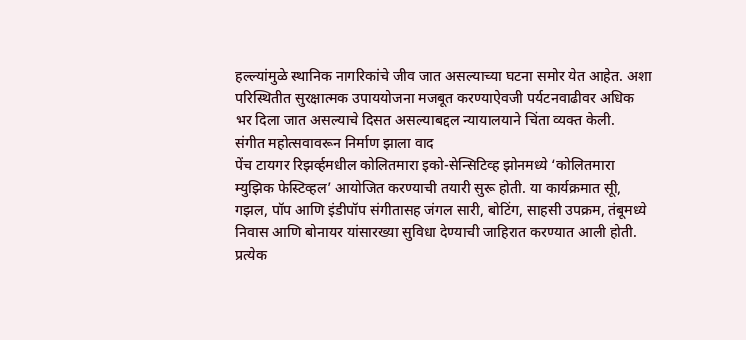हल्ल्यांमुळे स्थानिक नागरिकांचे जीव जात असल्याच्या घटना समोर येत आहेत. अशा परिस्थितीत सुरक्षात्मक उपाययोजना मजबूत करण्याऐवजी पर्यटनवाढीवर अधिक भर दिला जात असल्याचे दिसत असल्याबद्दल न्यायालयाने चिंता व्यक्त केली.
संगीत महोत्सवावरून निर्माण झाला वाद
पेंच टायगर रिझर्व्हमधील कोलितमारा इको-सेन्सिटिव्ह झोनमध्ये ‘कोलितमारा म्युझिक फेस्टिव्हल’ आयोजित करण्याची तयारी सुरू होती. या कार्यक्रमात सूी, गझल, पॉप आणि इंडीपॉप संगीतासह जंगल सारी, बोटिंग, साहसी उपक्रम, तंबूमध्ये निवास आणि बोनायर यांसारख्या सुविधा देण्याची जाहिरात करण्यात आली होती. प्रत्येक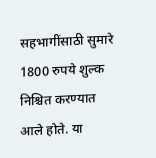सहभागींसाठी सुमारे 1800 रुपये शुल्क निश्चित करण्यात आले होते. या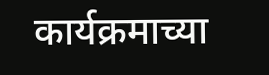कार्यक्रमाच्या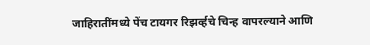जाहिरातींमध्ये पेंच टायगर रिझर्व्हचे चिन्ह वापरल्याने आणि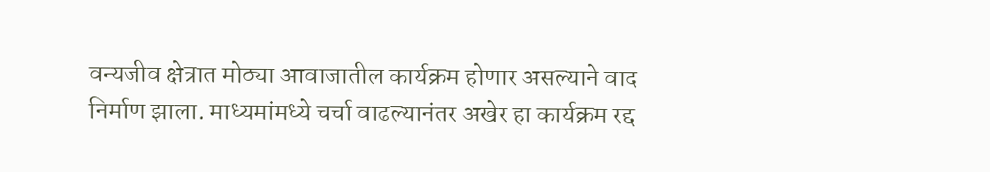वन्यजीव क्षेत्रात मोठ्या आवाजातील कार्यक्रम होणार असल्याने वाद निर्माण झाला. माध्यमांमध्ये चर्चा वाढल्यानंतर अखेर हा कार्यक्रम रद्द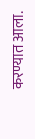करण्यात आला.